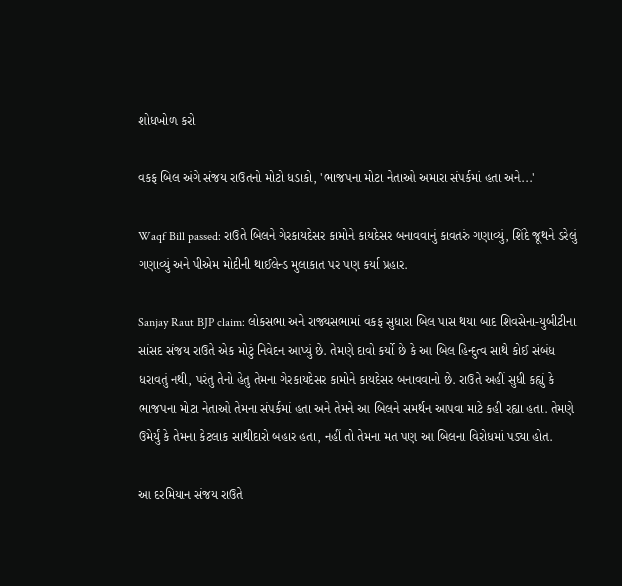શોધખોળ કરો

વકફ બિલ અંગે સંજય રાઉતનો મોટો ધડાકો, 'ભાજપના મોટા નેતાઓ અમારા સંપર્કમાં હતા અને...'

Waqf Bill passed: રાઉતે બિલને ગેરકાયદેસર કામોને કાયદેસર બનાવવાનું કાવતરું ગણાવ્યું, શિંદે જૂથને ડરેલું ગણાવ્યું અને પીએમ મોદીની થાઈલેન્ડ મુલાકાત પર પણ કર્યા પ્રહાર.

Sanjay Raut BJP claim: લોકસભા અને રાજ્યસભામાં વકફ સુધારા બિલ પાસ થયા બાદ શિવસેના-યુબીટીના સાંસદ સંજય રાઉતે એક મોટું નિવેદન આપ્યું છે. તેમણે દાવો કર્યો છે કે આ બિલ હિન્દુત્વ સાથે કોઈ સંબંધ ધરાવતું નથી, પરંતુ તેનો હેતુ તેમના ગેરકાયદેસર કામોને કાયદેસર બનાવવાનો છે. રાઉતે અહીં સુધી કહ્યું કે ભાજપના મોટા નેતાઓ તેમના સંપર્કમાં હતા અને તેમને આ બિલને સમર્થન આપવા માટે કહી રહ્યા હતા. તેમણે ઉમેર્યું કે તેમના કેટલાક સાથીદારો બહાર હતા, નહીં તો તેમના મત પણ આ બિલના વિરોધમાં પડ્યા હોત.

આ દરમિયાન સંજય રાઉતે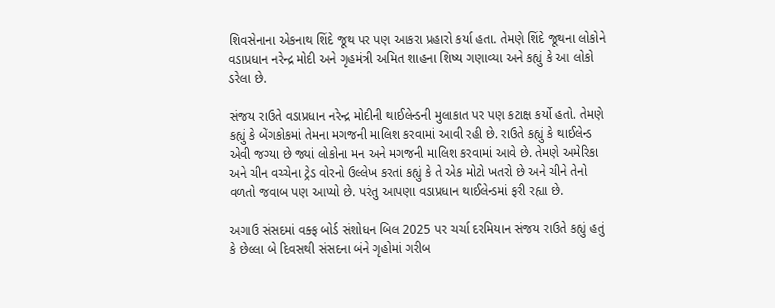શિવસેનાના એકનાથ શિંદે જૂથ પર પણ આકરા પ્રહારો કર્યા હતા. તેમણે શિંદે જૂથના લોકોને વડાપ્રધાન નરેન્દ્ર મોદી અને ગૃહમંત્રી અમિત શાહના શિષ્ય ગણાવ્યા અને કહ્યું કે આ લોકો ડરેલા છે.

સંજય રાઉતે વડાપ્રધાન નરેન્દ્ર મોદીની થાઈલેન્ડની મુલાકાત પર પણ કટાક્ષ કર્યો હતો. તેમણે કહ્યું કે બેંગકોકમાં તેમના મગજની માલિશ કરવામાં આવી રહી છે. રાઉતે કહ્યું કે થાઈલેન્ડ એવી જગ્યા છે જ્યાં લોકોના મન અને મગજની માલિશ કરવામાં આવે છે. તેમણે અમેરિકા અને ચીન વચ્ચેના ટ્રેડ વોરનો ઉલ્લેખ કરતાં કહ્યું કે તે એક મોટો ખતરો છે અને ચીને તેનો વળતો જવાબ પણ આપ્યો છે. પરંતુ આપણા વડાપ્રધાન થાઈલેન્ડમાં ફરી રહ્યા છે.

અગાઉ સંસદમાં વક્ફ બોર્ડ સંશોધન બિલ 2025 પર ચર્ચા દરમિયાન સંજય રાઉતે કહ્યું હતું કે છેલ્લા બે દિવસથી સંસદના બંને ગૃહોમાં ગરીબ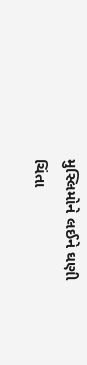મુસ્લિમોને લઈને ઘણી ચિંતા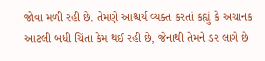જોવા મળી રહી છે. તેમણે આશ્ચર્ય વ્યક્ત કરતાં કહ્યું કે અચાનક આટલી બધી ચિંતા કેમ થઈ રહી છે, જેનાથી તેમને ડર લાગે છે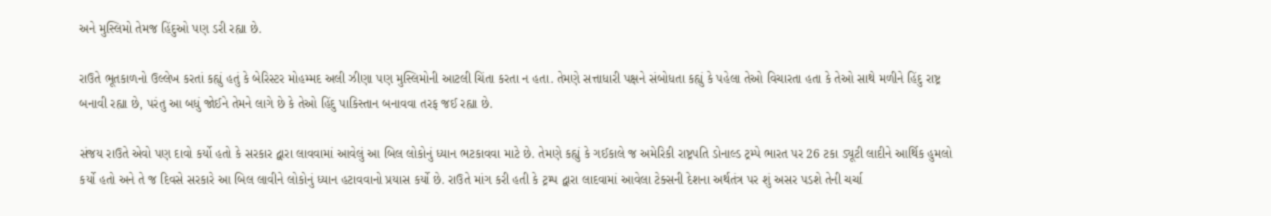અને મુસ્લિમો તેમજ હિંદુઓ પણ ડરી રહ્યા છે.

રાઉતે ભૂતકાળનો ઉલ્લેખ કરતાં કહ્યું હતું કે બેરિસ્ટર મોહમ્મદ અલી ઝીણા પણ મુસ્લિમોની આટલી ચિંતા કરતા ન હતા. તેમણે સત્તાધારી પક્ષને સંબોધતા કહ્યું કે પહેલા તેઓ વિચારતા હતા કે તેઓ સાથે મળીને હિંદુ રાષ્ટ્ર બનાવી રહ્યા છે, પરંતુ આ બધું જોઈને તેમને લાગે છે કે તેઓ હિંદુ પાકિસ્તાન બનાવવા તરફ જઈ રહ્યા છે.

સંજય રાઉતે એવો પણ દાવો કર્યો હતો કે સરકાર દ્વારા લાવવામાં આવેલું આ બિલ લોકોનું ધ્યાન ભટકાવવા માટે છે. તેમણે કહ્યું કે ગઈકાલે જ અમેરિકી રાષ્ટ્રપતિ ડોનાલ્ડ ટ્રમ્પે ભારત પર 26 ટકા ડ્યૂટી લાદીને આર્થિક હુમલો કર્યો હતો અને તે જ દિવસે સરકારે આ બિલ લાવીને લોકોનું ધ્યાન હટાવવાનો પ્રયાસ કર્યો છે. રાઉતે માંગ કરી હતી કે ટ્રમ્પ દ્વારા લાદવામાં આવેલા ટેક્સની દેશના અર્થતંત્ર પર શું અસર પડશે તેની ચર્ચા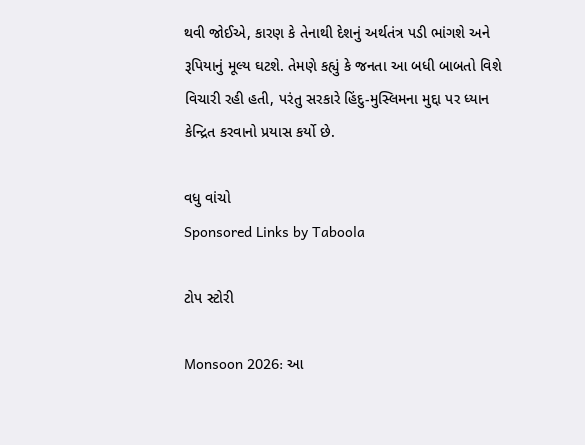થવી જોઈએ, કારણ કે તેનાથી દેશનું અર્થતંત્ર પડી ભાંગશે અને રૂપિયાનું મૂલ્ય ઘટશે. તેમણે કહ્યું કે જનતા આ બધી બાબતો વિશે વિચારી રહી હતી, પરંતુ સરકારે હિંદુ-મુસ્લિમના મુદ્દા પર ધ્યાન કેન્દ્રિત કરવાનો પ્રયાસ કર્યો છે.

વધુ વાંચો
Sponsored Links by Taboola

ટોપ સ્ટોરી

Monsoon 2026: આ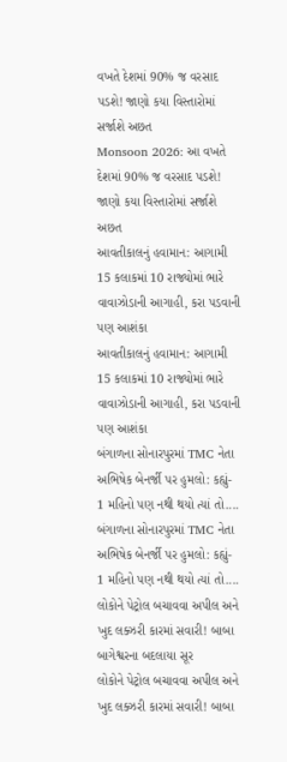વખતે દેશમાં 90% જ વરસાદ પડશે! જાણો કયા વિસ્તારોમાં સર્જાશે અછત
Monsoon 2026: આ વખતે દેશમાં 90% જ વરસાદ પડશે! જાણો કયા વિસ્તારોમાં સર્જાશે અછત
આવતીકાલનું હવામાન: આગામી 15 કલાકમાં 10 રાજ્યોમાં ભારે વાવાઝોડાની આગાહી, કરા પડવાની પણ આશંકા
આવતીકાલનું હવામાન: આગામી 15 કલાકમાં 10 રાજ્યોમાં ભારે વાવાઝોડાની આગાહી, કરા પડવાની પણ આશંકા
બંગાળના સોનારપુરમાં TMC નેતા અભિષેક બેનર્જી પર હુમલો: કહ્યું- 1 મહિનો પણ નથી થયો ત્યાં તો....
બંગાળના સોનારપુરમાં TMC નેતા અભિષેક બેનર્જી પર હુમલો: કહ્યું- 1 મહિનો પણ નથી થયો ત્યાં તો....
લોકોને પેટ્રોલ બચાવવા અપીલ અને ખુદ લક્ઝરી કારમાં સવારી! બાબા બાગેશ્વરના બદલાયા સૂર
લોકોને પેટ્રોલ બચાવવા અપીલ અને ખુદ લક્ઝરી કારમાં સવારી! બાબા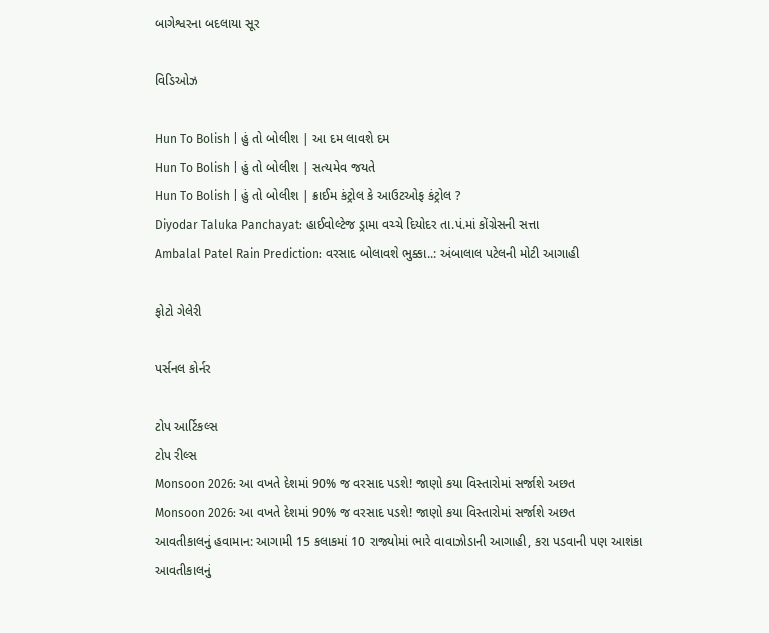બાગેશ્વરના બદલાયા સૂર

વિડિઓઝ

Hun To Bolish | હું તો બોલીશ | આ દમ લાવશે દમ
Hun To Bolish | હું તો બોલીશ | સત્યમેવ જયતે
Hun To Bolish | હું તો બોલીશ | ક્રાઈમ કંટ્રોલ કે આઉટઓફ કંટ્રોલ ?
Diyodar Taluka Panchayat: હાઈવોલ્ટેજ ડ્રામા વચ્ચે દિયોદર તા.પં.માં કોંગ્રેસની સત્તા
Ambalal Patel Rain Prediction: વરસાદ બોલાવશે ભુક્કા..: અંબાલાલ પટેલની મોટી આગાહી

ફોટો ગેલેરી

પર્સનલ કોર્નર

ટોપ આર્ટિકલ્સ
ટોપ રીલ્સ
Monsoon 2026: આ વખતે દેશમાં 90% જ વરસાદ પડશે! જાણો કયા વિસ્તારોમાં સર્જાશે અછત
Monsoon 2026: આ વખતે દેશમાં 90% જ વરસાદ પડશે! જાણો કયા વિસ્તારોમાં સર્જાશે અછત
આવતીકાલનું હવામાન: આગામી 15 કલાકમાં 10 રાજ્યોમાં ભારે વાવાઝોડાની આગાહી, કરા પડવાની પણ આશંકા
આવતીકાલનું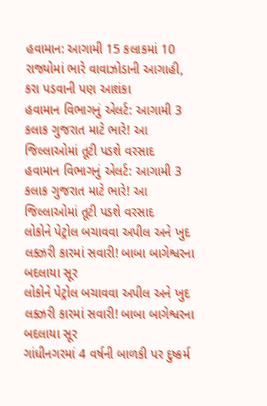હવામાન: આગામી 15 કલાકમાં 10 રાજ્યોમાં ભારે વાવાઝોડાની આગાહી, કરા પડવાની પણ આશંકા
હવામાન વિભાગનું એલર્ટ: આગામી 3 કલાક ગુજરાત માટે ભારે! આ જિલ્લાઓમાં તૂટી પડશે વરસાદ
હવામાન વિભાગનું એલર્ટ: આગામી 3 કલાક ગુજરાત માટે ભારે! આ જિલ્લાઓમાં તૂટી પડશે વરસાદ
લોકોને પેટ્રોલ બચાવવા અપીલ અને ખુદ લક્ઝરી કારમાં સવારી! બાબા બાગેશ્વરના બદલાયા સૂર
લોકોને પેટ્રોલ બચાવવા અપીલ અને ખુદ લક્ઝરી કારમાં સવારી! બાબા બાગેશ્વરના બદલાયા સૂર
ગાંધીનગરમાં 4 વર્ષની બાળકી પર દુષ્કર્મ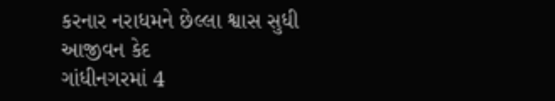કરનાર નરાધમને છેલ્લા શ્વાસ સુધી આજીવન કેદ
ગાંધીનગરમાં 4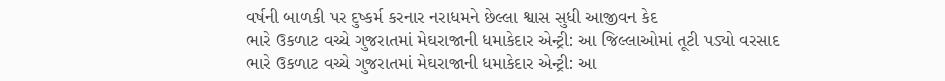વર્ષની બાળકી પર દુષ્કર્મ કરનાર નરાધમને છેલ્લા શ્વાસ સુધી આજીવન કેદ
ભારે ઉકળાટ વચ્ચે ગુજરાતમાં મેઘરાજાની ધમાકેદાર એન્ટ્રી: આ જિલ્લાઓમાં તૂટી પડ્યો વરસાદ
ભારે ઉકળાટ વચ્ચે ગુજરાતમાં મેઘરાજાની ધમાકેદાર એન્ટ્રી: આ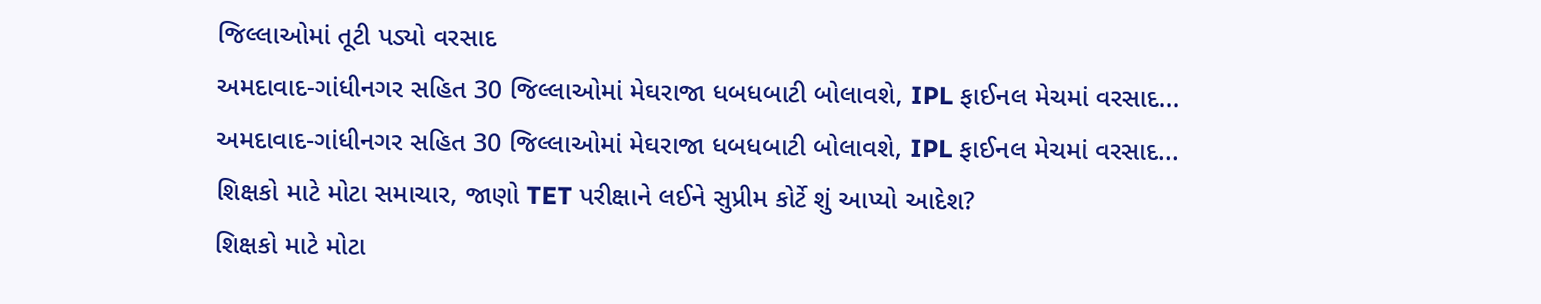જિલ્લાઓમાં તૂટી પડ્યો વરસાદ
અમદાવાદ-ગાંધીનગર સહિત 30 જિલ્લાઓમાં મેઘરાજા ધબધબાટી બોલાવશે, IPL ફાઈનલ મેચમાં વરસાદ...
અમદાવાદ-ગાંધીનગર સહિત 30 જિલ્લાઓમાં મેઘરાજા ધબધબાટી બોલાવશે, IPL ફાઈનલ મેચમાં વરસાદ...
શિક્ષકો માટે મોટા સમાચાર, જાણો TET પરીક્ષાને લઈને સુપ્રીમ કોર્ટે શું આપ્યો આદેશ?
શિક્ષકો માટે મોટા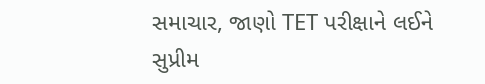સમાચાર, જાણો TET પરીક્ષાને લઈને સુપ્રીમ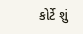કોર્ટે શું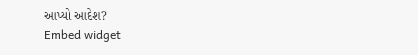આપ્યો આદેશ?
Embed widget